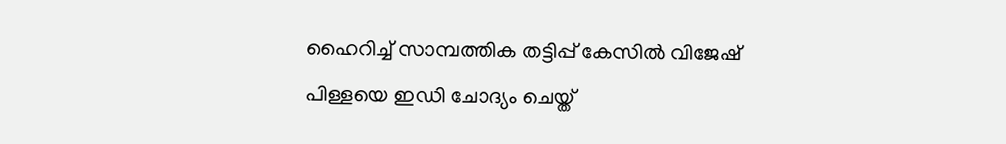ഹൈറിച്ച് സാമ്പത്തിക തട്ടിപ്പ് കേസില്‍ വിജേഷ് പിള്ളയെ ഇഡി ചോദ്യം ചെയ്ത്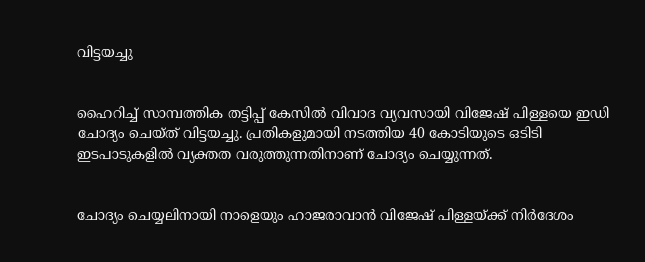വിട്ടയച്ചു


ഹൈറിച്ച് സാമ്പത്തിക തട്ടിപ്പ് കേസില്‍ വിവാദ വ്യവസായി വിജേഷ് പിള്ളയെ ഇഡി ചോദ്യം ചെയ്ത് വിട്ടയച്ചു. പ്രതികളുമായി നടത്തിയ 40 കോടിയുടെ ഒടിടി ഇടപാടുകളില്‍ വ്യക്തത വരുത്തുന്നതിനാണ് ചോദ്യം ചെയ്യുന്നത്.


ചോദ്യം ചെയ്യലിനായി നാളെയും ഹാജരാവാന്‍ വിജേഷ് പിള്ളയ്ക്ക് നിര്‍ദേശം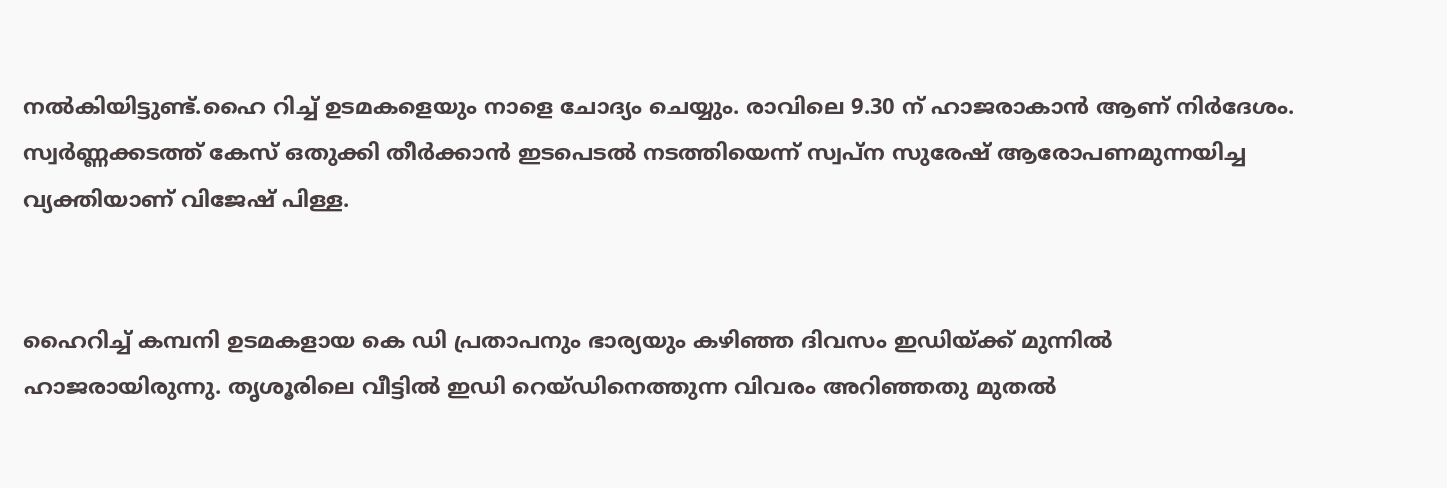നല്‍കിയിട്ടുണ്ട്.ഹൈ റിച്ച് ഉടമകളെയും നാളെ ചോദ്യം ചെയ്യും. രാവിലെ 9.30 ന് ഹാജരാകാന്‍ ആണ് നിര്‍ദേശം. സ്വര്‍ണ്ണക്കടത്ത് കേസ് ഒതുക്കി തീര്‍ക്കാന്‍ ഇടപെടല്‍ നടത്തിയെന്ന് സ്വപ്‌ന സുരേഷ് ആരോപണമുന്നയിച്ച വ്യക്തിയാണ് വിജേഷ് പിള്ള.


ഹൈറിച്ച് കമ്പനി ഉടമകളായ കെ ഡി പ്രതാപനും ഭാര്യയും കഴിഞ്ഞ ദിവസം ഇഡിയ്ക്ക് മുന്നില്‍ ഹാജരായിരുന്നു. തൃശൂരിലെ വീട്ടില്‍ ഇഡി റെയ്ഡിനെത്തുന്ന വിവരം അറിഞ്ഞതു മുതല്‍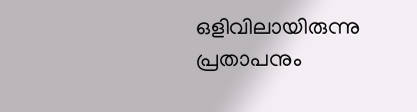ഒളിവിലായിരുന്നു പ്രതാപനും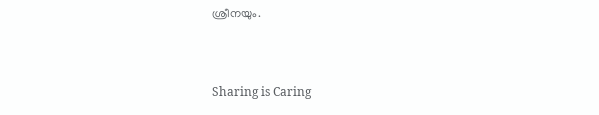ശ്രീനയും.



Sharing is Caring